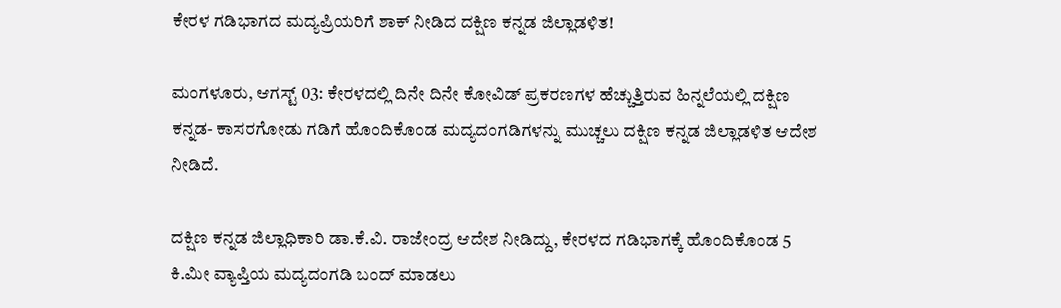ಕೇರಳ ಗಡಿಭಾಗದ ಮದ್ಯಪ್ರಿಯರಿಗೆ ಶಾಕ್ ನೀಡಿದ ದ‌ಕ್ಷಿಣ ಕನ್ನಡ ಜಿಲ್ಲಾಡಳಿತ!

ಮಂಗಳೂರು, ಆಗಸ್ಟ್ 03: ಕೇರಳದಲ್ಲಿ ದಿನೇ ದಿನೇ ಕೋವಿಡ್ ಪ್ರಕರಣಗಳ ಹೆಚ್ಚುತ್ತಿರುವ ಹಿನ್ನಲೆಯಲ್ಲಿ ದಕ್ಷಿಣ ಕನ್ನಡ- ಕಾಸರಗೋಡು ಗಡಿಗೆ ಹೊಂದಿಕೊಂಡ ಮದ್ಯದಂಗಡಿಗಳನ್ನು ಮುಚ್ಚಲು ದಕ್ಷಿಣ ಕನ್ನಡ ಜಿಲ್ಲಾಡಳಿತ ಆದೇಶ ನೀಡಿದೆ.

ದಕ್ಷಿಣ ಕನ್ನಡ ಜಿಲ್ಲಾಧಿಕಾರಿ ಡಾ.ಕೆ.ವಿ. ರಾಜೇಂದ್ರ ಆದೇಶ ನೀಡಿದ್ದು, ಕೇರಳದ ಗಡಿಭಾಗಕ್ಕೆ ಹೊಂದಿಕೊಂಡ 5 ಕಿ.ಮೀ ವ್ಯಾಪ್ತಿಯ ಮದ್ಯದಂಗಡಿ ಬಂದ್ ಮಾಡಲು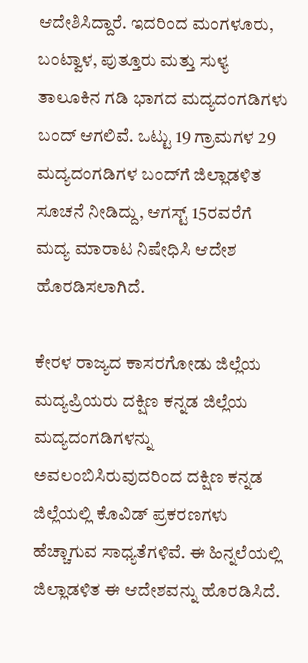ಆದೇಶಿಸಿದ್ದಾರೆ. ಇದರಿಂದ ಮಂಗಳೂರು, ಬಂಟ್ವಾಳ, ಪುತ್ತೂರು ಮತ್ತು ಸುಳ್ಯ ತಾಲೂಕಿನ ಗಡಿ ಭಾಗದ ಮದ್ಯದಂಗಡಿಗಳು ಬಂದ್ ಆಗಲಿವೆ. ಒಟ್ಟು 19 ಗ್ರಾಮಗಳ 29 ಮದ್ಯದಂಗಡಿಗಳ ಬಂದ್‌ಗೆ ಜಿಲ್ಲಾಡಳಿತ ಸೂಚನೆ ನೀಡಿದ್ದು, ಆಗಸ್ಟ್ 15ರವರೆಗೆ ಮದ್ಯ ಮಾರಾಟ ನಿಷೇಧಿಸಿ ಆದೇಶ ಹೊರಡಿಸಲಾಗಿದೆ.

ಕೇರಳ ರಾಜ್ಯದ ಕಾಸರಗೋಡು ಜಿಲ್ಲೆಯ ಮದ್ಯಪ್ರಿಯರು ದಕ್ಷಿಣ ಕನ್ನಡ ಜಿಲ್ಲೆಯ ಮದ್ಯದಂಗಡಿಗಳನ್ನು ಅವಲಂಬಿಸಿರುವುದರಿಂದ ದಕ್ಷಿಣ ಕನ್ನಡ ಜಿಲ್ಲೆಯಲ್ಲಿ ಕೊವಿಡ್ ಪ್ರಕರಣಗಳು ಹೆಚ್ಚಾಗುವ ಸಾಧ್ಯತೆಗಳಿವೆ. ಈ ಹಿನ್ನಲೆಯಲ್ಲಿ ಜಿಲ್ಲಾಡಳಿತ ಈ ಆದೇಶವನ್ನು ಹೊರಡಿಸಿದೆ.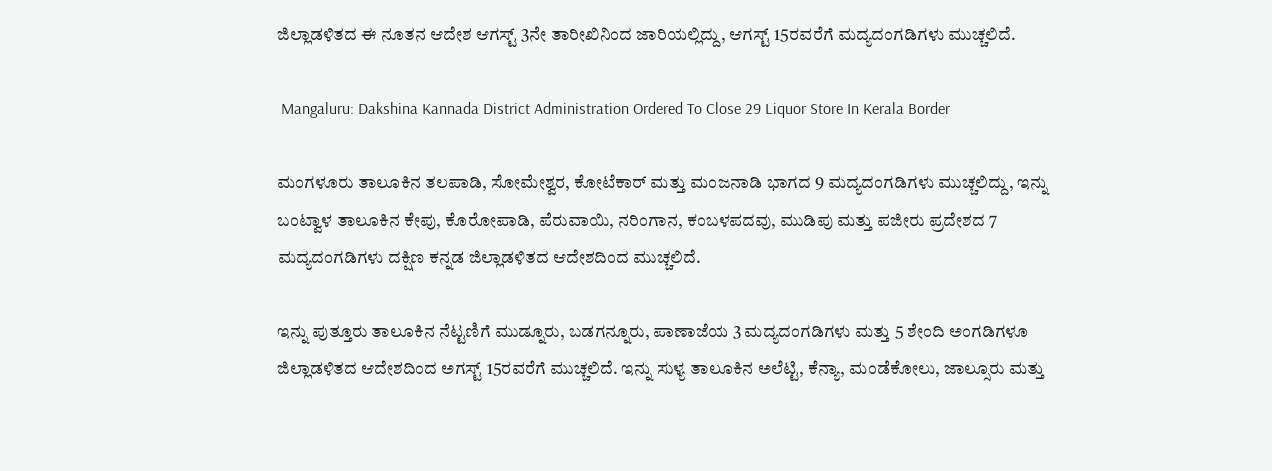ಜಿಲ್ಲಾಡಳಿತದ ಈ ನೂತನ ಆದೇಶ ಆಗಸ್ಟ್ 3ನೇ ತಾರೀಖಿನಿಂದ ಜಾರಿಯಲ್ಲಿದ್ದು, ಆಗಸ್ಟ್ 15ರವರೆಗೆ ಮದ್ಯದಂಗಡಿಗಳು ಮುಚ್ಚಲಿದೆ.

 Mangaluru: Dakshina Kannada District Administration Ordered To Close 29 Liquor Store In Kerala Border

ಮಂಗಳೂರು ತಾಲೂಕಿನ ತಲಪಾಡಿ, ಸೋಮೇಶ್ವರ, ಕೋಟೆಕಾರ್ ಮತ್ತು ಮಂಜನಾಡಿ ಭಾಗದ 9 ಮದ್ಯದಂಗಡಿಗಳು ಮುಚ್ಚಲಿದ್ದು, ಇನ್ನು ಬಂಟ್ವಾಳ ತಾಲೂಕಿನ ಕೇಪು, ಕೊರೋಪಾಡಿ, ಪೆರುವಾಯಿ, ನರಿಂಗಾನ, ಕಂಬಳಪದವು, ಮುಡಿಪು ಮತ್ತು ಪಜೀರು ಪ್ರದೇಶದ 7 ಮದ್ಯದಂಗಡಿಗಳು ದಕ್ಷಿಣ ಕನ್ನಡ ಜಿಲ್ಲಾಡಳಿತದ ಆದೇಶದಿಂದ ಮುಚ್ಚಲಿದೆ.

ಇನ್ನು ಪುತ್ತೂರು ತಾಲೂಕಿನ ನೆಟ್ಟಣಿಗೆ ಮುಡ್ನೂರು, ಬಡಗನ್ನೂರು, ಪಾಣಾಜೆಯ 3 ಮದ್ಯದಂಗಡಿಗಳು ಮತ್ತು 5 ಶೇಂದಿ ಅಂಗಡಿಗಳೂ ಜಿಲ್ಲಾಡಳಿತದ ಆದೇಶದಿಂದ ಅಗಸ್ಟ್ 15ರವರೆಗೆ ಮುಚ್ಚಲಿದೆ. ಇನ್ನು ಸುಳ್ಯ ತಾಲೂಕಿನ ಅಲೆಟ್ಟಿ, ಕೆನ್ಯಾ, ಮಂಡೆಕೋಲು, ಜಾಲ್ಸೂರು ಮತ್ತು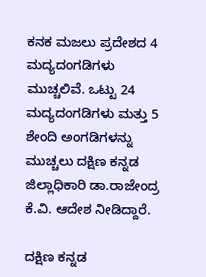ಕನಕ ಮಜಲು ಪ್ರದೇಶದ 4 ಮದ್ಯದಂಗಡಿಗಳು ಮುಚ್ಚಲಿವೆ. ಒಟ್ಟು 24 ಮದ್ಯದಂಗಡಿಗಳು ಮತ್ತು 5 ಶೇಂದಿ ಅಂಗಡಿಗಳನ್ನು ಮುಚ್ಚಲು ದಕ್ಷಿಣ ಕನ್ನಡ ಜಿಲ್ಲಾಧಿಕಾರಿ ಡಾ.ರಾಜೇಂದ್ರ ಕೆ.ವಿ. ಆದೇಶ ನೀಡಿದ್ದಾರೆ.

ದಕ್ಷಿಣ ಕನ್ನಡ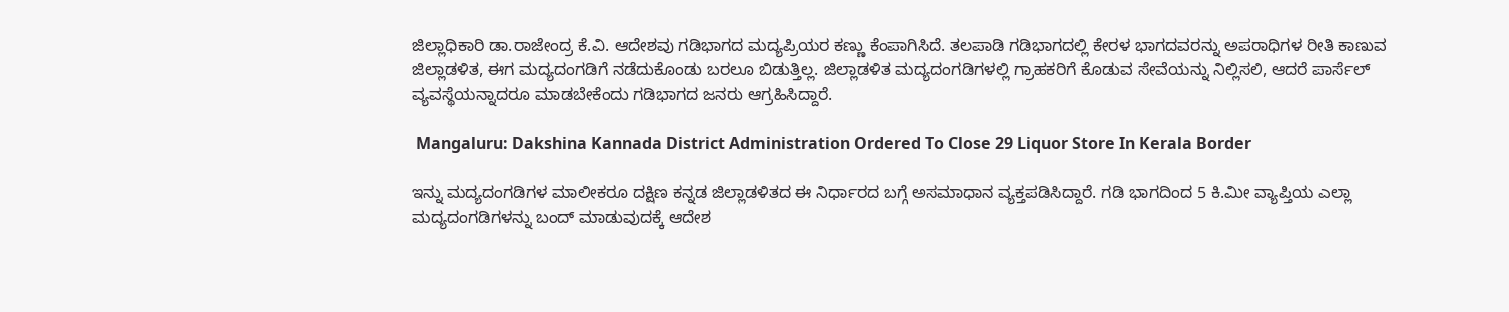ಜಿಲ್ಲಾಧಿಕಾರಿ ಡಾ.ರಾಜೇಂದ್ರ ಕೆ.ವಿ. ಆದೇಶವು ಗಡಿಭಾಗದ ಮದ್ಯಪ್ರಿಯರ ಕಣ್ಣು ಕೆಂಪಾಗಿಸಿದೆ. ತಲಪಾಡಿ ಗಡಿಭಾಗದಲ್ಲಿ ಕೇರಳ ಭಾಗದವರನ್ನು ಅಪರಾಧಿಗಳ ರೀತಿ ಕಾಣುವ ಜಿಲ್ಲಾಡಳಿತ, ಈಗ ಮದ್ಯದಂಗಡಿಗೆ ನಡೆದುಕೊಂಡು ಬರಲೂ ಬಿಡುತ್ತಿಲ್ಲ. ಜಿಲ್ಲಾಡಳಿತ ಮದ್ಯದಂಗಡಿಗಳಲ್ಲಿ ಗ್ರಾಹಕರಿಗೆ ಕೊಡುವ ಸೇವೆಯನ್ನು ನಿಲ್ಲಿಸಲಿ, ಆದರೆ ಪಾರ್ಸೆಲ್ ವ್ಯವಸ್ಥೆಯನ್ನಾದರೂ ಮಾಡಬೇಕೆಂದು ಗಡಿಭಾಗದ ಜನರು ಆಗ್ರಹಿಸಿದ್ದಾರೆ.

 Mangaluru: Dakshina Kannada District Administration Ordered To Close 29 Liquor Store In Kerala Border

ಇನ್ನು ಮದ್ಯದಂಗಡಿಗಳ ಮಾಲೀಕರೂ ದಕ್ಷಿಣ ಕನ್ನಡ ಜಿಲ್ಲಾಡಳಿತದ ಈ ನಿರ್ಧಾರದ ಬಗ್ಗೆ ಅಸಮಾಧಾನ ವ್ಯಕ್ತಪಡಿಸಿದ್ದಾರೆ. ಗಡಿ ಭಾಗದಿಂದ 5 ಕಿ.ಮೀ ವ್ಯಾಪ್ತಿಯ ಎಲ್ಲಾ ಮದ್ಯದಂಗಡಿಗಳನ್ನು ಬಂದ್ ಮಾಡುವುದಕ್ಕೆ ಆದೇಶ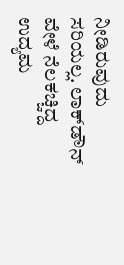ನೀಡಿರುವುದು ಸರಿಯಲ್ಲ‌. ಲಾಕ್‌ಡೌನ್ ವೇಳೆ ನೆಲಕಚ್ಚಿದ್ದ ಉದ್ಯಮ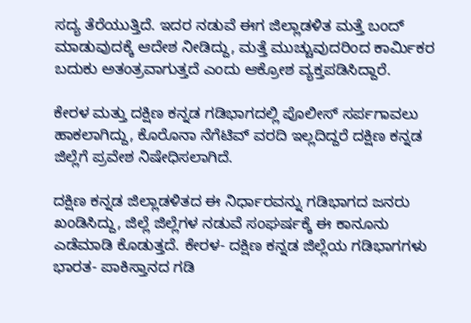ಸದ್ಯ ತೆರೆಯುತ್ತಿದೆ. ಇದರ ನಡುವೆ ಈಗ ಜಿಲ್ಲಾಡಳಿತ ಮತ್ತೆ ಬಂದ್ ಮಾಡುವುದಕ್ಕೆ ಆದೇಶ ನೀಡಿದ್ದು, ಮತ್ತೆ ಮುಚ್ಚುವುದರಿಂದ ಕಾರ್ಮಿಕರ ಬದುಕು ಅತಂತ್ರವಾಗುತ್ತದೆ ಎಂದು ಆಕ್ರೋಶ ವ್ಯಕ್ತಪಡಿಸಿದ್ದಾರೆ.

ಕೇರಳ ಮತ್ತು ದಕ್ಷಿಣ ಕನ್ನಡ ಗಡಿಭಾಗದಲ್ಲಿ ಪೊಲೀಸ್ ಸರ್ಪಗಾವಲು ಹಾಕಲಾಗಿದ್ದು, ಕೊರೊನಾ ನೆಗೆಟಿವ್ ವರದಿ ಇಲ್ಲದಿದ್ದರೆ ದಕ್ಷಿಣ ಕನ್ನಡ ಜಿಲ್ಲೆಗೆ ಪ್ರವೇಶ ನಿಷೇಧಿಸಲಾಗಿದೆ.

ದಕ್ಷಿಣ ಕನ್ನಡ ಜಿಲ್ಲಾಡಳಿತದ ಈ ನಿರ್ಧಾರವನ್ನು ಗಡಿಭಾಗದ ಜನರು ಖಂಡಿಸಿದ್ದು, ಜಿಲ್ಲೆ ಜಿಲ್ಲೆಗಳ ನಡುವೆ ಸಂಘರ್ಷಕ್ಕೆ ಈ ಕಾನೂನು ಎಡೆಮಾಡಿ ಕೊಡುತ್ತದೆ. ಕೇರಳ- ದಕ್ಷಿಣ ಕನ್ನಡ ಜಿಲ್ಲೆಯ ಗಡಿಭಾಗಗಳು ಭಾರತ- ಪಾಕಿಸ್ತಾನದ ಗಡಿ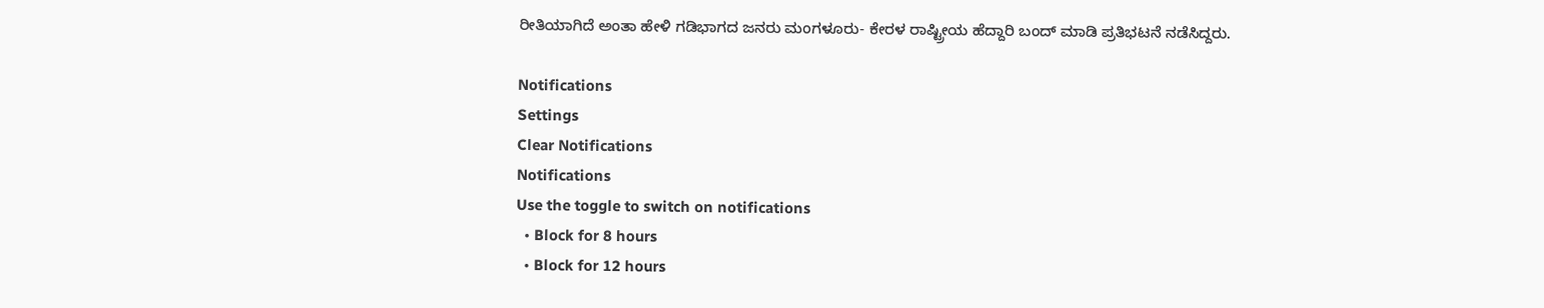ರೀತಿಯಾಗಿದೆ ಅಂತಾ ಹೇಳಿ ಗಡಿಭಾಗದ ಜನರು ಮಂಗಳೂರು- ಕೇರಳ ರಾಷ್ಟ್ರೀಯ ಹೆದ್ದಾರಿ ಬಂದ್ ಮಾಡಿ ಪ್ರತಿಭಟನೆ ನಡೆಸಿದ್ದರು.

Notifications
Settings
Clear Notifications
Notifications
Use the toggle to switch on notifications
  • Block for 8 hours
  • Block for 12 hours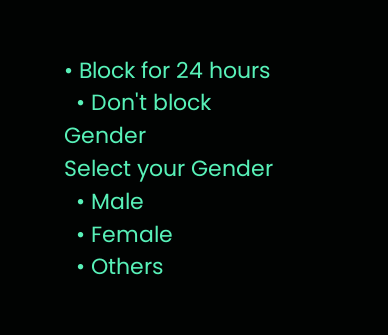• Block for 24 hours
  • Don't block
Gender
Select your Gender
  • Male
  • Female
  • Others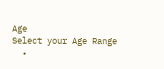Age
Select your Age Range
  •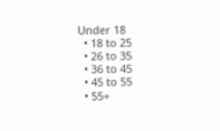Under 18
  • 18 to 25
  • 26 to 35
  • 36 to 45
  • 45 to 55
  • 55+